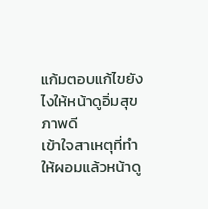แก้มตอบแก้ไขยังไงให้หน้าดูอิ่มสุขภาพดี
เข้าใจสาเหตุที่ทำให้ผอมแล้วหน้าดู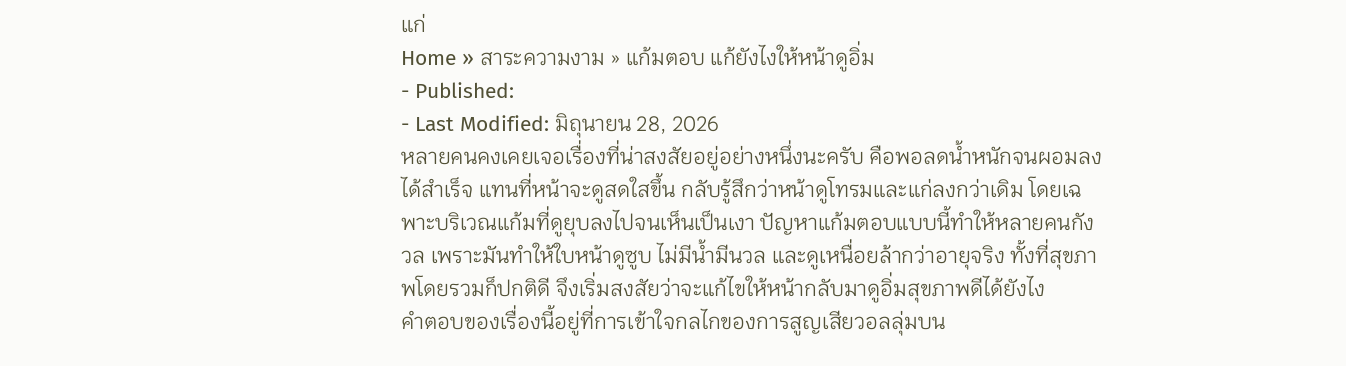แก่
Home » สาระความงาม » แก้มตอบ แก้ยังไงให้หน้าดูอิ่ม
- Published:
- Last Modified: มิถุนายน 28, 2026
หลายคนคงเคยเจอเรื่องที่น่าสงสัยอยู่อย่างหนึ่งนะครับ คือพอลดน้ำหนักจนผอมลงได้สำเร็จ แทนที่หน้าจะดูสดใสขึ้น กลับรู้สึกว่าหน้าดูโทรมและแก่ลงกว่าเดิม โดยเฉพาะบริเวณแก้มที่ดูยุบลงไปจนเห็นเป็นเงา ปัญหาแก้มตอบแบบนี้ทำให้หลายคนกังวล เพราะมันทำให้ใบหน้าดูซูบ ไม่มีน้ำมีนวล และดูเหนื่อยล้ากว่าอายุจริง ทั้งที่สุขภาพโดยรวมก็ปกติดี จึงเริ่มสงสัยว่าจะแก้ไขให้หน้ากลับมาดูอิ่มสุขภาพดีได้ยังไง
คำตอบของเรื่องนี้อยู่ที่การเข้าใจกลไกของการสูญเสียวอลลุ่มบน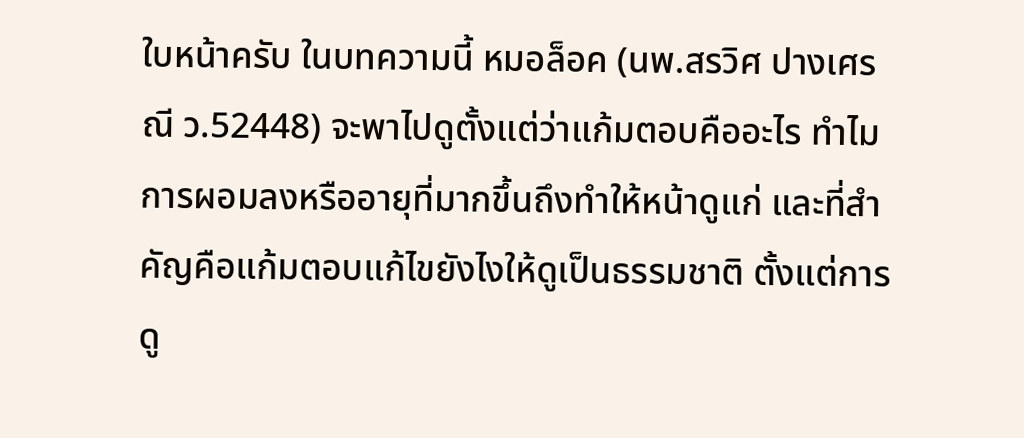ใบหน้าครับ ในบทความนี้ หมอล็อค (นพ.สรวิศ ปางเศรณี ว.52448) จะพาไปดูตั้งแต่ว่าแก้มตอบคืออะไร ทำไมการผอมลงหรืออายุที่มากขึ้นถึงทำให้หน้าดูแก่ และที่สำคัญคือแก้มตอบแก้ไขยังไงให้ดูเป็นธรรมชาติ ตั้งแต่การดู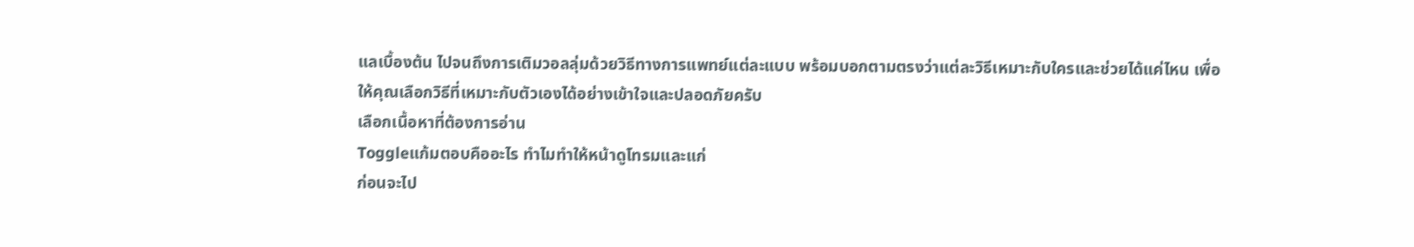แลเบื้องต้น ไปจนถึงการเติมวอลลุ่มด้วยวิธีทางการแพทย์แต่ละแบบ พร้อมบอกตามตรงว่าแต่ละวิธีเหมาะกับใครและช่วยได้แค่ไหน เพื่อให้คุณเลือกวิธีที่เหมาะกับตัวเองได้อย่างเข้าใจและปลอดภัยครับ
เลือกเนื้อหาที่ต้องการอ่าน
Toggleแก้มตอบคืออะไร ทำไมทำให้หน้าดูโทรมและแก่
ก่อนจะไป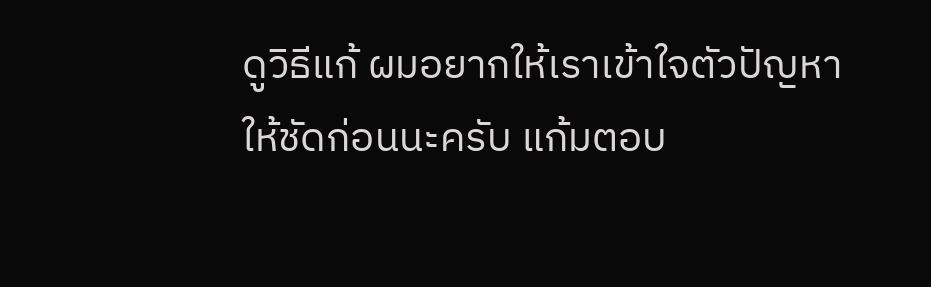ดูวิธีแก้ ผมอยากให้เราเข้าใจตัวปัญหาให้ชัดก่อนนะครับ แก้มตอบ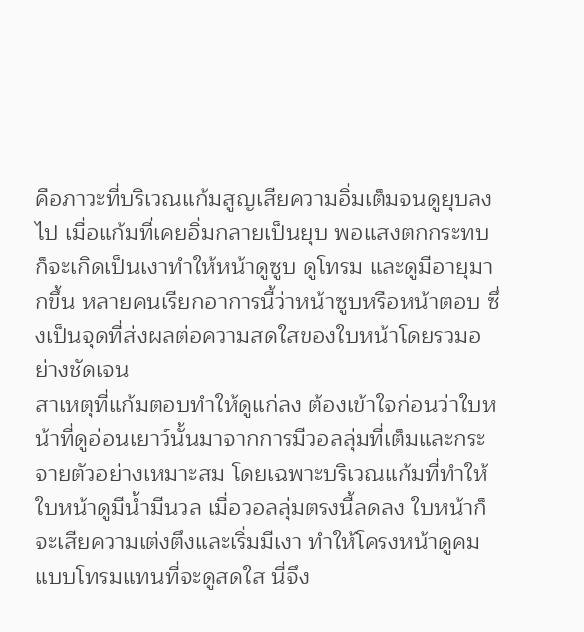คือภาวะที่บริเวณแก้มสูญเสียความอิ่มเต็มจนดูยุบลงไป เมื่อแก้มที่เคยอิ่มกลายเป็นยุบ พอแสงตกกระทบก็จะเกิดเป็นเงาทำให้หน้าดูซูบ ดูโทรม และดูมีอายุมากขึ้น หลายคนเรียกอาการนี้ว่าหน้าซูบหรือหน้าตอบ ซึ่งเป็นจุดที่ส่งผลต่อความสดใสของใบหน้าโดยรวมอย่างชัดเจน
สาเหตุที่แก้มตอบทำให้ดูแก่ลง ต้องเข้าใจก่อนว่าใบหน้าที่ดูอ่อนเยาว์นั้นมาจากการมีวอลลุ่มที่เต็มและกระจายตัวอย่างเหมาะสม โดยเฉพาะบริเวณแก้มที่ทำให้ใบหน้าดูมีน้ำมีนวล เมื่อวอลลุ่มตรงนี้ลดลง ใบหน้าก็จะเสียความเต่งตึงและเริ่มมีเงา ทำให้โครงหน้าดูคมแบบโทรมแทนที่จะดูสดใส นี่จึง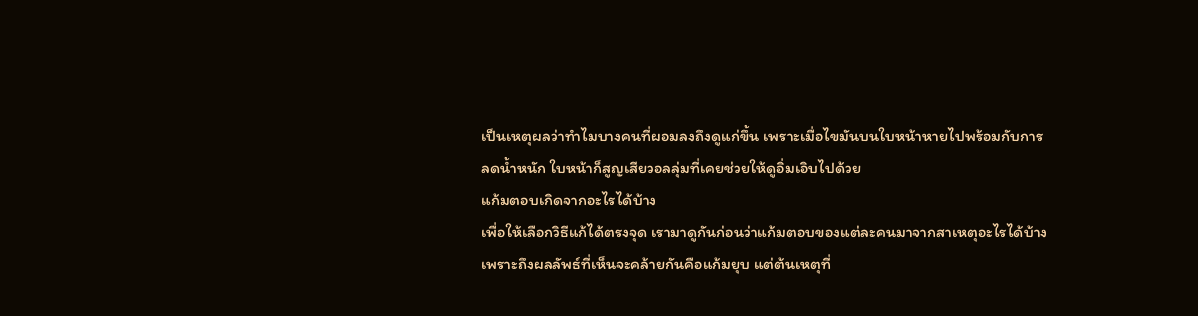เป็นเหตุผลว่าทำไมบางคนที่ผอมลงถึงดูแก่ขึ้น เพราะเมื่อไขมันบนใบหน้าหายไปพร้อมกับการลดน้ำหนัก ใบหน้าก็สูญเสียวอลลุ่มที่เคยช่วยให้ดูอิ่มเอิบไปด้วย
แก้มตอบเกิดจากอะไรได้บ้าง
เพื่อให้เลือกวิธีแก้ได้ตรงจุด เรามาดูกันก่อนว่าแก้มตอบของแต่ละคนมาจากสาเหตุอะไรได้บ้าง เพราะถึงผลลัพธ์ที่เห็นจะคล้ายกันคือแก้มยุบ แต่ต้นเหตุที่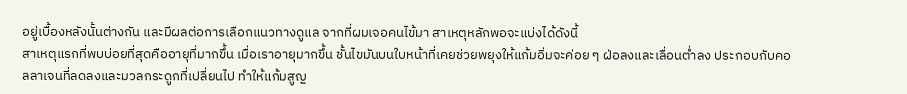อยู่เบื้องหลังนั้นต่างกัน และมีผลต่อการเลือกแนวทางดูแล จากที่ผมเจอคนไข้มา สาเหตุหลักพอจะแบ่งได้ดังนี้
สาเหตุแรกที่พบบ่อยที่สุดคืออายุที่มากขึ้น เมื่อเราอายุมากขึ้น ชั้นไขมันบนใบหน้าที่เคยช่วยพยุงให้แก้มอิ่มจะค่อย ๆ ฝ่อลงและเลื่อนต่ำลง ประกอบกับคอลลาเจนที่ลดลงและมวลกระดูกที่เปลี่ยนไป ทำให้แก้มสูญ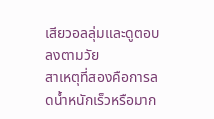เสียวอลลุ่มและดูตอบลงตามวัย
สาเหตุที่สองคือการลดน้ำหนักเร็วหรือมาก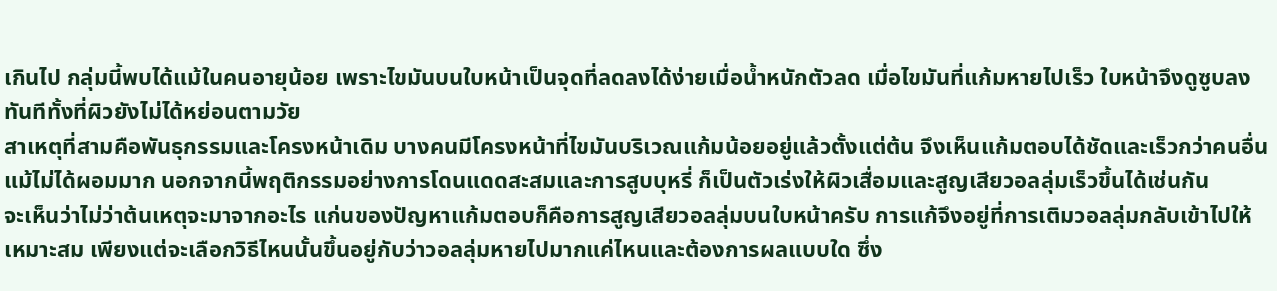เกินไป กลุ่มนี้พบได้แม้ในคนอายุน้อย เพราะไขมันบนใบหน้าเป็นจุดที่ลดลงได้ง่ายเมื่อน้ำหนักตัวลด เมื่อไขมันที่แก้มหายไปเร็ว ใบหน้าจึงดูซูบลงทันทีทั้งที่ผิวยังไม่ได้หย่อนตามวัย
สาเหตุที่สามคือพันธุกรรมและโครงหน้าเดิม บางคนมีโครงหน้าที่ไขมันบริเวณแก้มน้อยอยู่แล้วตั้งแต่ต้น จึงเห็นแก้มตอบได้ชัดและเร็วกว่าคนอื่นแม้ไม่ได้ผอมมาก นอกจากนี้พฤติกรรมอย่างการโดนแดดสะสมและการสูบบุหรี่ ก็เป็นตัวเร่งให้ผิวเสื่อมและสูญเสียวอลลุ่มเร็วขึ้นได้เช่นกัน
จะเห็นว่าไม่ว่าต้นเหตุจะมาจากอะไร แก่นของปัญหาแก้มตอบก็คือการสูญเสียวอลลุ่มบนใบหน้าครับ การแก้จึงอยู่ที่การเติมวอลลุ่มกลับเข้าไปให้เหมาะสม เพียงแต่จะเลือกวิธีไหนนั้นขึ้นอยู่กับว่าวอลลุ่มหายไปมากแค่ไหนและต้องการผลแบบใด ซึ่ง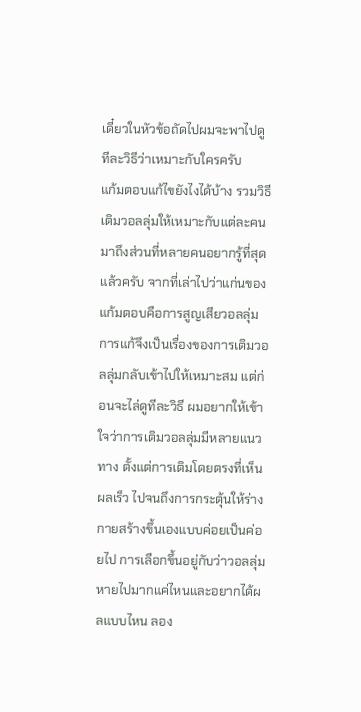เดี๋ยวในหัวข้อถัดไปผมจะพาไปดูทีละวิธีว่าเหมาะกับใครครับ
แก้มตอบแก้ไขยังไงได้บ้าง รวมวิธีเติมวอลลุ่มให้เหมาะกับแต่ละคน
มาถึงส่วนที่หลายคนอยากรู้ที่สุดแล้วครับ จากที่เล่าไปว่าแก่นของแก้มตอบคือการสูญเสียวอลลุ่ม การแก้จึงเป็นเรื่องของการเติมวอลลุ่มกลับเข้าไปให้เหมาะสม แต่ก่อนจะไล่ดูทีละวิธี ผมอยากให้เข้าใจว่าการเติมวอลลุ่มมีหลายแนวทาง ตั้งแต่การเติมโดยตรงที่เห็นผลเร็ว ไปจนถึงการกระตุ้นให้ร่างกายสร้างขึ้นเองแบบค่อยเป็นค่อยไป การเลือกขึ้นอยู่กับว่าวอลลุ่มหายไปมากแค่ไหนและอยากได้ผลแบบไหน ลอง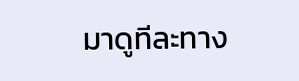มาดูทีละทาง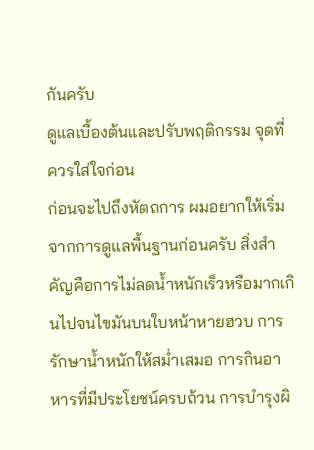กันครับ
ดูแลเบื้องต้นและปรับพฤติกรรม จุดที่ควรใส่ใจก่อน
ก่อนจะไปถึงหัตถการ ผมอยากให้เริ่มจากการดูแลพื้นฐานก่อนครับ สิ่งสำคัญคือการไม่ลดน้ำหนักเร็วหรือมากเกินไปจนไขมันบนใบหน้าหายฮวบ การรักษาน้ำหนักให้สม่ำเสมอ การกินอาหารที่มีประโยชน์ครบถ้วน การบำรุงผิ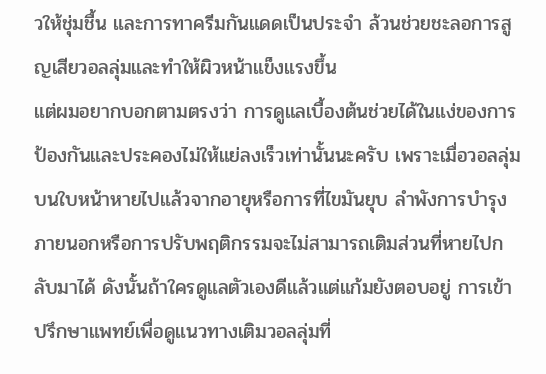วให้ชุ่มชื้น และการทาครีมกันแดดเป็นประจำ ล้วนช่วยชะลอการสูญเสียวอลลุ่มและทำให้ผิวหน้าแข็งแรงขึ้น
แต่ผมอยากบอกตามตรงว่า การดูแลเบื้องต้นช่วยได้ในแง่ของการป้องกันและประคองไม่ให้แย่ลงเร็วเท่านั้นนะครับ เพราะเมื่อวอลลุ่มบนใบหน้าหายไปแล้วจากอายุหรือการที่ไขมันยุบ ลำพังการบำรุงภายนอกหรือการปรับพฤติกรรมจะไม่สามารถเติมส่วนที่หายไปกลับมาได้ ดังนั้นถ้าใครดูแลตัวเองดีแล้วแต่แก้มยังตอบอยู่ การเข้าปรึกษาแพทย์เพื่อดูแนวทางเติมวอลลุ่มที่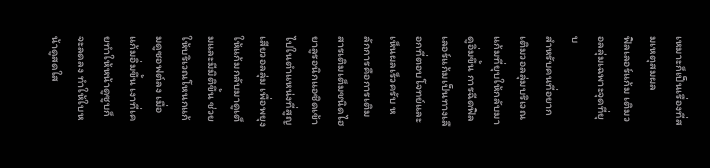เหมาะก็เป็นเรื่องที่สมเหตุสมผล
ฟิลเลอร์แก้ม เติมวอลลุ่มเฉพาะจุดที่ยุบ
สำหรับคนที่อยากเติมวอลลุ่มบริเวณแก้มที่ยุบให้กลับมาดูอิ่มขึ้น การฉีดฟิลเลอร์แก้มเป็นทางเลือกที่ตอบโจทย์และเห็นผลเร็วครับ หลักการคือการเติมสารเติมเต็มชนิดไฮยาลูรอนิกแอซิดเข้าไปในตำแหน่งที่สูญเสียวอลลุ่ม เพื่อพยุงให้แก้มกลับมาดูเต็มและมีมิติขึ้น ช่วยให้บริเวณโหนกแก้มดูซอฟต์ลง เมื่อแก้มอิ่มขึ้น เงาที่เคยทำให้หน้าดูซูบก็จะลดลง ทำให้ใบหน้าดูสดใส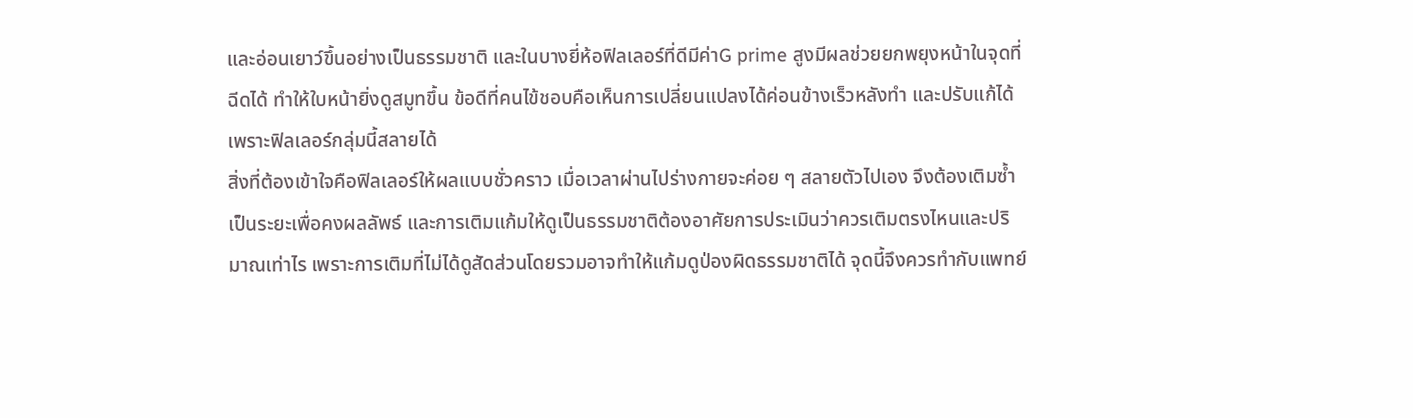และอ่อนเยาว์ขึ้นอย่างเป็นธรรมชาติ และในบางยี่ห้อฟิลเลอร์ที่ดีมีค่าG prime สูงมีผลช่วยยกพยุงหน้าในจุดที่ฉีดได้ ทำให้ใบหน้ายิ่งดูสมูทขึ้น ข้อดีที่คนไข้ชอบคือเห็นการเปลี่ยนแปลงได้ค่อนข้างเร็วหลังทำ และปรับแก้ได้เพราะฟิลเลอร์กลุ่มนี้สลายได้
สิ่งที่ต้องเข้าใจคือฟิลเลอร์ให้ผลแบบชั่วคราว เมื่อเวลาผ่านไปร่างกายจะค่อย ๆ สลายตัวไปเอง จึงต้องเติมซ้ำเป็นระยะเพื่อคงผลลัพธ์ และการเติมแก้มให้ดูเป็นธรรมชาติต้องอาศัยการประเมินว่าควรเติมตรงไหนและปริมาณเท่าไร เพราะการเติมที่ไม่ได้ดูสัดส่วนโดยรวมอาจทำให้แก้มดูป่องผิดธรรมชาติได้ จุดนี้จึงควรทำกับแพทย์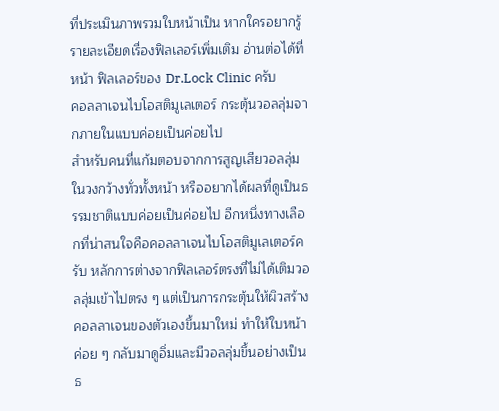ที่ประเมินภาพรวมใบหน้าเป็น หากใครอยากรู้รายละเอียดเรื่องฟิลเลอร์เพิ่มเติม อ่านต่อได้ที่หน้า ฟิลเลอร์ของ Dr.Lock Clinic ครับ
คอลลาเจนไบโอสติมูเลเตอร์ กระตุ้นวอลลุ่มจากภายในแบบค่อยเป็นค่อยไป
สำหรับคนที่แก้มตอบจากการสูญเสียวอลลุ่มในวงกว้างทั่วทั้งหน้า หรืออยากได้ผลที่ดูเป็นธรรมชาติแบบค่อยเป็นค่อยไป อีกหนึ่งทางเลือกที่น่าสนใจคือคอลลาเจนไบโอสติมูเลเตอร์ครับ หลักการต่างจากฟิลเลอร์ตรงที่ไม่ได้เติมวอลลุ่มเข้าไปตรง ๆ แต่เป็นการกระตุ้นให้ผิวสร้างคอลลาเจนของตัวเองขึ้นมาใหม่ ทำให้ใบหน้าค่อย ๆ กลับมาดูอิ่มและมีวอลลุ่มขึ้นอย่างเป็นธ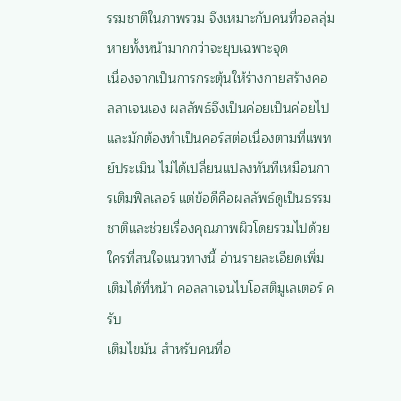รรมชาติในภาพรวม จึงเหมาะกับคนที่วอลลุ่มหายทั้งหน้ามากกว่าจะยุบเฉพาะจุด
เนื่องจากเป็นการกระตุ้นให้ร่างกายสร้างคอลลาเจนเอง ผลลัพธ์จึงเป็นค่อยเป็นค่อยไปและมักต้องทำเป็นคอร์สต่อเนื่องตามที่แพทย์ประเมิน ไม่ได้เปลี่ยนแปลงทันทีเหมือนการเติมฟิลเลอร์ แต่ข้อดีคือผลลัพธ์ดูเป็นธรรมชาติและช่วยเรื่องคุณภาพผิวโดยรวมไปด้วย ใครที่สนใจแนวทางนี้ อ่านรายละเอียดเพิ่มเติมได้ที่หน้า คอลลาเจนไบโอสติมูเลเตอร์ ครับ
เติมไขมัน สำหรับคนที่อ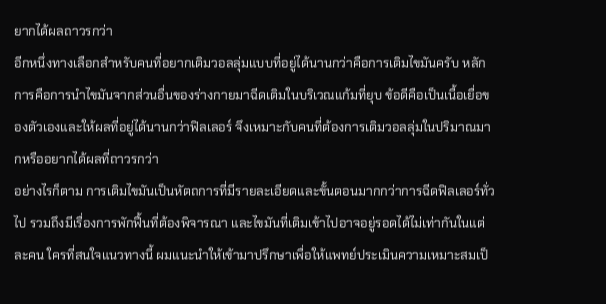ยากได้ผลถาวรกว่า
อีกหนึ่งทางเลือกสำหรับคนที่อยากเติมวอลลุ่มแบบที่อยู่ได้นานกว่าคือการเติมไขมันครับ หลักการคือการนำไขมันจากส่วนอื่นของร่างกายมาฉีดเติมในบริเวณแก้มที่ยุบ ข้อดีคือเป็นเนื้อเยื่อของตัวเองและให้ผลที่อยู่ได้นานกว่าฟิลเลอร์ จึงเหมาะกับคนที่ต้องการเติมวอลลุ่มในปริมาณมากหรืออยากได้ผลที่ถาวรกว่า
อย่างไรก็ตาม การเติมไขมันเป็นหัตถการที่มีรายละเอียดและขั้นตอนมากกว่าการฉีดฟิลเลอร์ทั่วไป รวมถึงมีเรื่องการพักฟื้นที่ต้องพิจารณา และไขมันที่เติมเข้าไปอาจอยู่รอดได้ไม่เท่ากันในแต่ละคน ใครที่สนใจแนวทางนี้ ผมแนะนำให้เข้ามาปรึกษาเพื่อให้แพทย์ประเมินความเหมาะสมเป็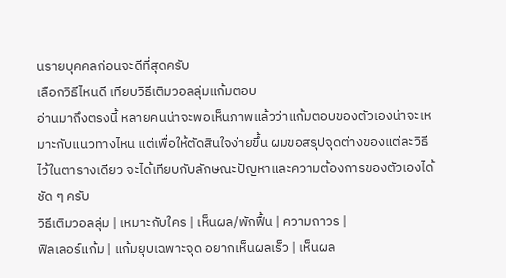นรายบุคคลก่อนจะดีที่สุดครับ
เลือกวิธีไหนดี เทียบวิธีเติมวอลลุ่มแก้มตอบ
อ่านมาถึงตรงนี้ หลายคนน่าจะพอเห็นภาพแล้วว่าแก้มตอบของตัวเองน่าจะเหมาะกับแนวทางไหน แต่เพื่อให้ตัดสินใจง่ายขึ้น ผมขอสรุปจุดต่างของแต่ละวิธีไว้ในตารางเดียว จะได้เทียบกับลักษณะปัญหาและความต้องการของตัวเองได้ชัด ๆ ครับ
วิธีเติมวอลลุ่ม | เหมาะกับใคร | เห็นผล/พักฟื้น | ความถาวร |
ฟิลเลอร์แก้ม | แก้มยุบเฉพาะจุด อยากเห็นผลเร็ว | เห็นผล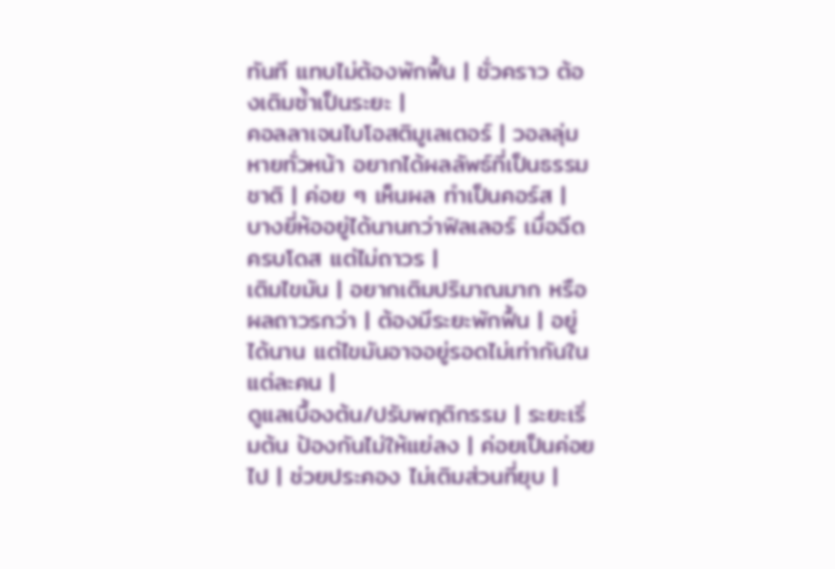ทันที แทบไม่ต้องพักฟื้น | ชั่วคราว ต้องเติมซ้ำเป็นระยะ |
คอลลาเจนไบโอสติมูเลเตอร์ | วอลลุ่มหายทั่วหน้า อยากได้ผลลัพธ์ที่เป็นธรรมชาติ | ค่อย ๆ เห็นผล ทำเป็นคอร์ส | บางยี่ห้ออยู่ได้นานกว่าฟิลเลอร์ เมื่อฉีดครบโดส แต่ไม่ถาวร |
เติมไขมัน | อยากเติมปริมาณมาก หรือผลถาวรกว่า | ต้องมีระยะพักฟื้น | อยู่ได้นาน แต่ไขมันอาจอยู่รอดไม่เท่ากันในแต่ละคน |
ดูแลเบื้องต้น/ปรับพฤติกรรม | ระยะเริ่มต้น ป้องกันไม่ให้แย่ลง | ค่อยเป็นค่อยไป | ช่วยประคอง ไม่เติมส่วนที่ยุบ |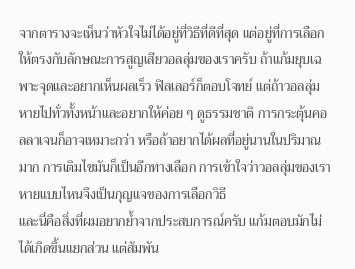จากตารางจะเห็นว่าหัวใจไม่ได้อยู่ที่วิธีที่ดีที่สุด แต่อยู่ที่การเลือกให้ตรงกับลักษณะการสูญเสียวอลลุ่มของเราครับ ถ้าแก้มยุบเฉพาะจุดและอยากเห็นผลเร็ว ฟิลเลอร์ก็ตอบโจทย์ แต่ถ้าวอลลุ่มหายไปทั่วทั้งหน้าและอยากให้ค่อย ๆ ดูธรรมชาติ การกระตุ้นคอลลาเจนก็อาจเหมาะกว่า หรือถ้าอยากได้ผลที่อยู่นานในปริมาณมาก การเติมไขมันก็เป็นอีกทางเลือก การเข้าใจว่าวอลลุ่มของเราหายแบบไหนจึงเป็นกุญแจของการเลือกวิธี
และนี่คือสิ่งที่ผมอยากย้ำจากประสบการณ์ครับ แก้มตอบมักไม่ได้เกิดขึ้นแยกส่วน แต่สัมพัน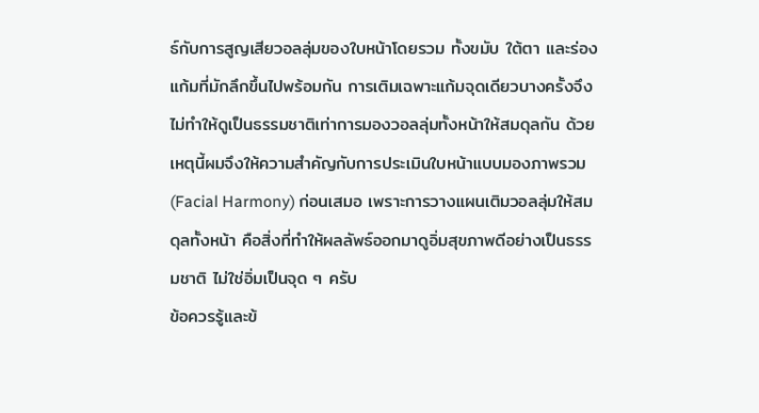ธ์กับการสูญเสียวอลลุ่มของใบหน้าโดยรวม ทั้งขมับ ใต้ตา และร่องแก้มที่มักลึกขึ้นไปพร้อมกัน การเติมเฉพาะแก้มจุดเดียวบางครั้งจึงไม่ทำให้ดูเป็นธรรมชาติเท่าการมองวอลลุ่มทั้งหน้าให้สมดุลกัน ด้วยเหตุนี้ผมจึงให้ความสำคัญกับการประเมินใบหน้าแบบมองภาพรวม (Facial Harmony) ก่อนเสมอ เพราะการวางแผนเติมวอลลุ่มให้สมดุลทั้งหน้า คือสิ่งที่ทำให้ผลลัพธ์ออกมาดูอิ่มสุขภาพดีอย่างเป็นธรรมชาติ ไม่ใช่อิ่มเป็นจุด ๆ ครับ
ข้อควรรู้และข้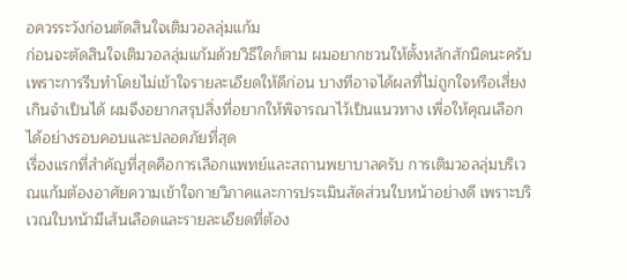อควรระวังก่อนตัดสินใจเติมวอลลุ่มแก้ม
ก่อนจะตัดสินใจเติมวอลลุ่มแก้มด้วยวิธีใดก็ตาม ผมอยากชวนให้ตั้งหลักสักนิดนะครับ เพราะการรีบทำโดยไม่เข้าใจรายละเอียดให้ดีก่อน บางทีอาจได้ผลที่ไม่ถูกใจหรือเสี่ยงเกินจำเป็นได้ ผมจึงอยากสรุปสิ่งที่อยากให้พิจารณาไว้เป็นแนวทาง เพื่อให้คุณเลือกได้อย่างรอบคอบและปลอดภัยที่สุด
เรื่องแรกที่สำคัญที่สุดคือการเลือกแพทย์และสถานพยาบาลครับ การเติมวอลลุ่มบริเวณแก้มต้องอาศัยความเข้าใจกายวิภาคและการประเมินสัดส่วนใบหน้าอย่างดี เพราะบริเวณใบหน้ามีเส้นเลือดและรายละเอียดที่ต้อง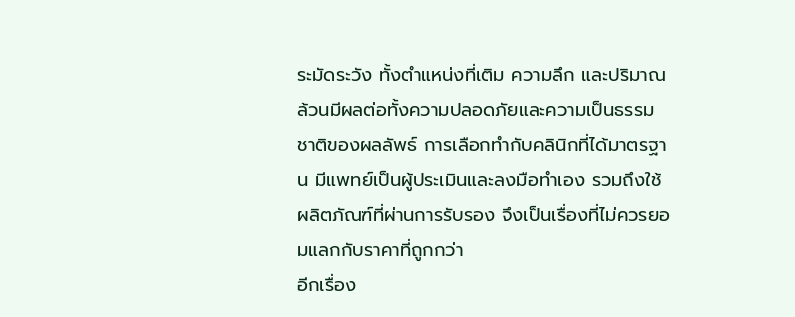ระมัดระวัง ทั้งตำแหน่งที่เติม ความลึก และปริมาณ ล้วนมีผลต่อทั้งความปลอดภัยและความเป็นธรรมชาติของผลลัพธ์ การเลือกทำกับคลินิกที่ได้มาตรฐาน มีแพทย์เป็นผู้ประเมินและลงมือทำเอง รวมถึงใช้ผลิตภัณฑ์ที่ผ่านการรับรอง จึงเป็นเรื่องที่ไม่ควรยอมแลกกับราคาที่ถูกกว่า
อีกเรื่อง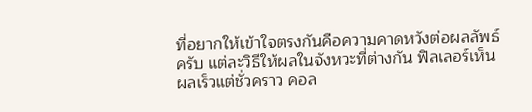ที่อยากให้เข้าใจตรงกันคือความคาดหวังต่อผลลัพธ์ครับ แต่ละวิธีให้ผลในจังหวะที่ต่างกัน ฟิลเลอร์เห็นผลเร็วแต่ชั่วคราว คอล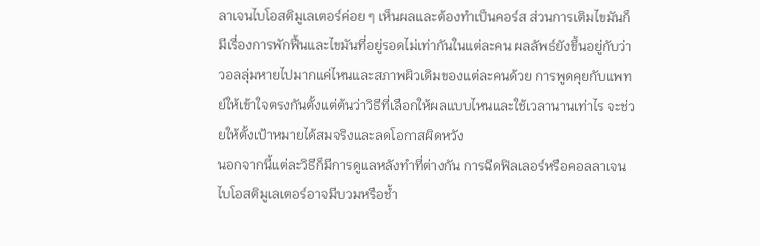ลาเจนไบโอสติมูเลเตอร์ค่อย ๆ เห็นผลและต้องทำเป็นคอร์ส ส่วนการเติมไขมันก็มีเรื่องการพักฟื้นและไขมันที่อยู่รอดไม่เท่ากันในแต่ละคน ผลลัพธ์ยังขึ้นอยู่กับว่าวอลลุ่มหายไปมากแค่ไหนและสภาพผิวเดิมของแต่ละคนด้วย การพูดคุยกับแพทย์ให้เข้าใจตรงกันตั้งแต่ต้นว่าวิธีที่เลือกให้ผลแบบไหนและใช้เวลานานเท่าไร จะช่วยให้ตั้งเป้าหมายได้สมจริงและลดโอกาสผิดหวัง
นอกจากนี้แต่ละวิธีก็มีการดูแลหลังทำที่ต่างกัน การฉีดฟิลเลอร์หรือคอลลาเจนไบโอสติมูเลเตอร์อาจมีบวมหรือช้ำ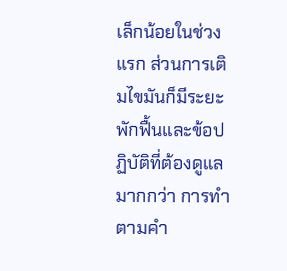เล็กน้อยในช่วงแรก ส่วนการเติมไขมันก็มีระยะพักฟื้นและข้อปฏิบัติที่ต้องดูแลมากกว่า การทำตามคำ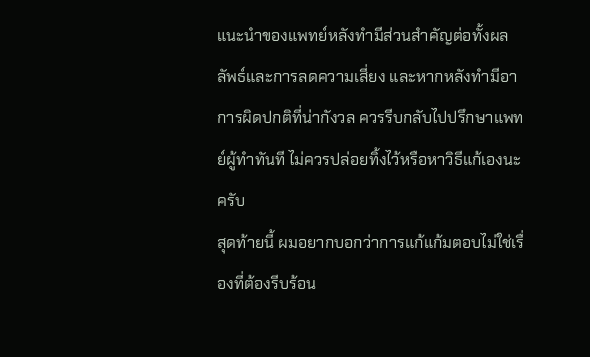แนะนำของแพทย์หลังทำมีส่วนสำคัญต่อทั้งผลลัพธ์และการลดความเสี่ยง และหากหลังทำมีอาการผิดปกติที่น่ากังวล ควรรีบกลับไปปรึกษาแพทย์ผู้ทำทันที ไม่ควรปล่อยทิ้งไว้หรือหาวิธีแก้เองนะครับ
สุดท้ายนี้ ผมอยากบอกว่าการแก้แก้มตอบไม่ใช่เรื่องที่ต้องรีบร้อน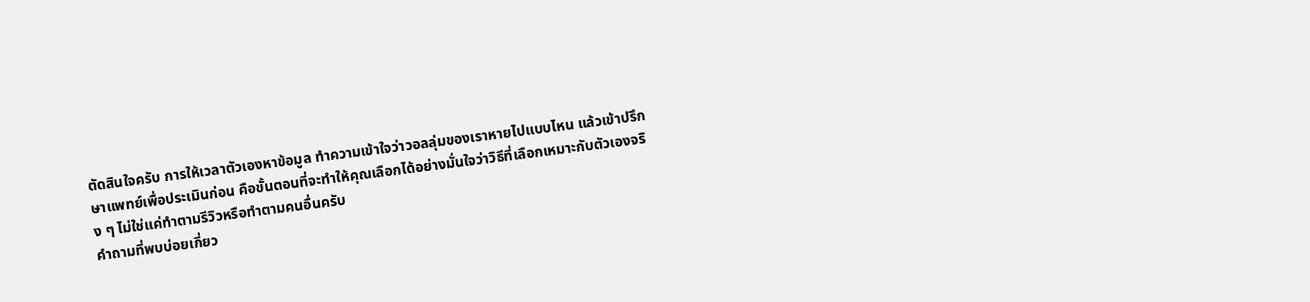ตัดสินใจครับ การให้เวลาตัวเองหาข้อมูล ทำความเข้าใจว่าวอลลุ่มของเราหายไปแบบไหน แล้วเข้าปรึกษาแพทย์เพื่อประเมินก่อน คือขั้นตอนที่จะทำให้คุณเลือกได้อย่างมั่นใจว่าวิธีที่เลือกเหมาะกับตัวเองจริง ๆ ไม่ใช่แค่ทำตามรีวิวหรือทำตามคนอื่นครับ
คำถามที่พบบ่อยเกี่ยว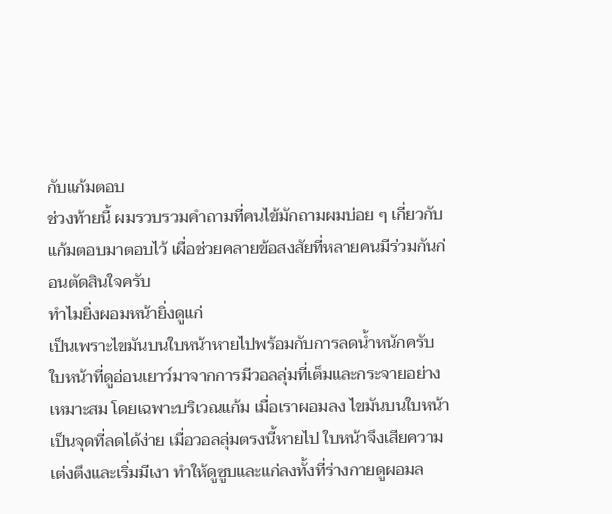กับแก้มตอบ
ช่วงท้ายนี้ ผมรวบรวมคำถามที่คนไข้มักถามผมบ่อย ๆ เกี่ยวกับแก้มตอบมาตอบไว้ เผื่อช่วยคลายข้อสงสัยที่หลายคนมีร่วมกันก่อนตัดสินใจครับ
ทำไมยิ่งผอมหน้ายิ่งดูแก่
เป็นเพราะไขมันบนใบหน้าหายไปพร้อมกับการลดน้ำหนักครับ ใบหน้าที่ดูอ่อนเยาว์มาจากการมีวอลลุ่มที่เต็มและกระจายอย่างเหมาะสม โดยเฉพาะบริเวณแก้ม เมื่อเราผอมลง ไขมันบนใบหน้าเป็นจุดที่ลดได้ง่าย เมื่อวอลลุ่มตรงนี้หายไป ใบหน้าจึงเสียความเต่งตึงและเริ่มมีเงา ทำให้ดูซูบและแก่ลงทั้งที่ร่างกายดูผอมล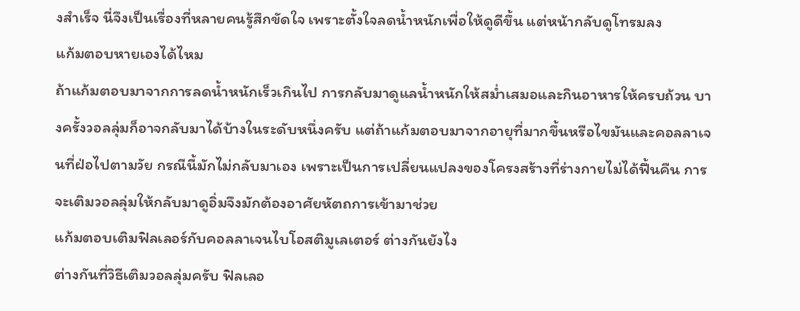งสำเร็จ นี่จึงเป็นเรื่องที่หลายคนรู้สึกขัดใจ เพราะตั้งใจลดน้ำหนักเพื่อให้ดูดีขึ้น แต่หน้ากลับดูโทรมลง
แก้มตอบหายเองได้ไหม
ถ้าแก้มตอบมาจากการลดน้ำหนักเร็วเกินไป การกลับมาดูแลน้ำหนักให้สม่ำเสมอและกินอาหารให้ครบถ้วน บางครั้งวอลลุ่มก็อาจกลับมาได้บ้างในระดับหนึ่งครับ แต่ถ้าแก้มตอบมาจากอายุที่มากขึ้นหรือไขมันและคอลลาเจนที่ฝ่อไปตามวัย กรณีนี้มักไม่กลับมาเอง เพราะเป็นการเปลี่ยนแปลงของโครงสร้างที่ร่างกายไม่ได้ฟื้นคืน การจะเติมวอลลุ่มให้กลับมาดูอิ่มจึงมักต้องอาศัยหัตถการเข้ามาช่วย
แก้มตอบเติมฟิลเลอร์กับคอลลาเจนไบโอสติมูเลเตอร์ ต่างกันยังไง
ต่างกันที่วิธีเติมวอลลุ่มครับ ฟิลเลอ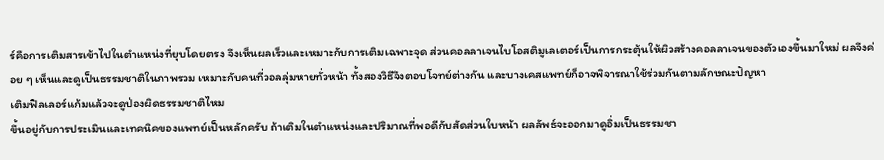ร์คือการเติมสารเข้าไปในตำแหน่งที่ยุบโดยตรง จึงเห็นผลเร็วและเหมาะกับการเติมเฉพาะจุด ส่วนคอลลาเจนไบโอสติมูเลเตอร์เป็นการกระตุ้นให้ผิวสร้างคอลลาเจนของตัวเองขึ้นมาใหม่ ผลจึงค่อย ๆ เห็นและดูเป็นธรรมชาติในภาพรวม เหมาะกับคนที่วอลลุ่มหายทั่วหน้า ทั้งสองวิธีจึงตอบโจทย์ต่างกัน และบางเคสแพทย์ก็อาจพิจารณาใช้ร่วมกันตามลักษณะปัญหา
เติมฟิลเลอร์แก้มแล้วจะดูป่องผิดธรรมชาติไหม
ขึ้นอยู่กับการประเมินและเทคนิคของแพทย์เป็นหลักครับ ถ้าเติมในตำแหน่งและปริมาณที่พอดีกับสัดส่วนใบหน้า ผลลัพธ์จะออกมาดูอิ่มเป็นธรรมชา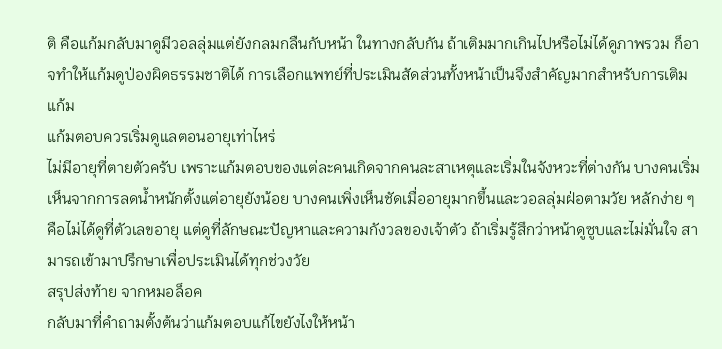ติ คือแก้มกลับมาดูมีวอลลุ่มแต่ยังกลมกลืนกับหน้า ในทางกลับกัน ถ้าเติมมากเกินไปหรือไม่ได้ดูภาพรวม ก็อาจทำให้แก้มดูป่องผิดธรรมชาติได้ การเลือกแพทย์ที่ประเมินสัดส่วนทั้งหน้าเป็นจึงสำคัญมากสำหรับการเติมแก้ม
แก้มตอบควรเริ่มดูแลตอนอายุเท่าไหร่
ไม่มีอายุที่ตายตัวครับ เพราะแก้มตอบของแต่ละคนเกิดจากคนละสาเหตุและเริ่มในจังหวะที่ต่างกัน บางคนเริ่มเห็นจากการลดน้ำหนักตั้งแต่อายุยังน้อย บางคนเพิ่งเห็นชัดเมื่ออายุมากขึ้นและวอลลุ่มฝ่อตามวัย หลักง่าย ๆ คือไม่ได้ดูที่ตัวเลขอายุ แต่ดูที่ลักษณะปัญหาและความกังวลของเจ้าตัว ถ้าเริ่มรู้สึกว่าหน้าดูซูบและไม่มั่นใจ สามารถเข้ามาปรึกษาเพื่อประเมินได้ทุกช่วงวัย
สรุปส่งท้าย จากหมอล็อค
กลับมาที่คำถามตั้งต้นว่าแก้มตอบแก้ไขยังไงให้หน้า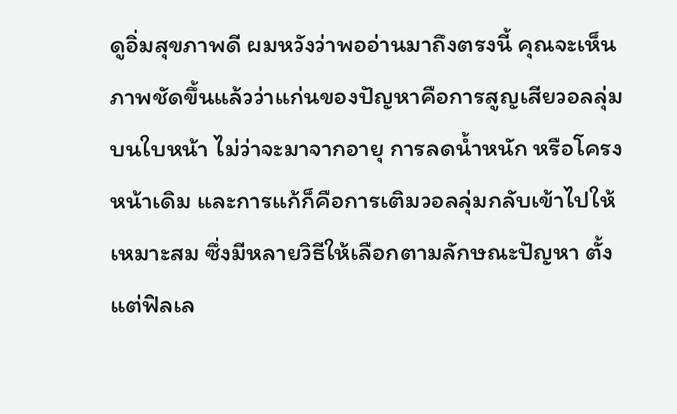ดูอิ่มสุขภาพดี ผมหวังว่าพออ่านมาถึงตรงนี้ คุณจะเห็นภาพชัดขึ้นแล้วว่าแก่นของปัญหาคือการสูญเสียวอลลุ่มบนใบหน้า ไม่ว่าจะมาจากอายุ การลดน้ำหนัก หรือโครงหน้าเดิม และการแก้ก็คือการเติมวอลลุ่มกลับเข้าไปให้เหมาะสม ซึ่งมีหลายวิธีให้เลือกตามลักษณะปัญหา ตั้งแต่ฟิลเล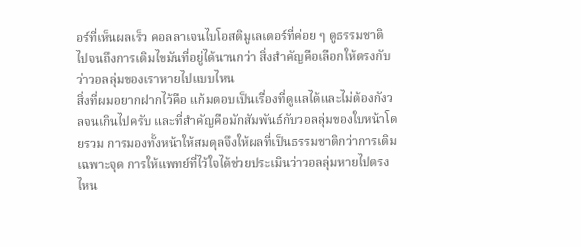อร์ที่เห็นผลเร็ว คอลลาเจนไบโอสติมูเลเตอร์ที่ค่อย ๆ ดูธรรมชาติ ไปจนถึงการเติมไขมันที่อยู่ได้นานกว่า สิ่งสำคัญคือเลือกให้ตรงกับว่าวอลลุ่มของเราหายไปแบบไหน
สิ่งที่ผมอยากฝากไว้คือ แก้มตอบเป็นเรื่องที่ดูแลได้และไม่ต้องกังวลจนเกินไปครับ และที่สำคัญคือมักสัมพันธ์กับวอลลุ่มของใบหน้าโดยรวม การมองทั้งหน้าให้สมดุลจึงให้ผลที่เป็นธรรมชาติกว่าการเติมเฉพาะจุด การให้แพทย์ที่ไว้ใจได้ช่วยประเมินว่าวอลลุ่มหายไปตรงไหน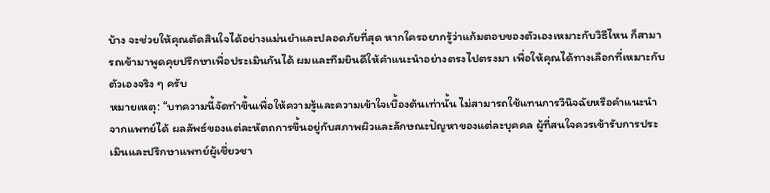บ้าง จะช่วยให้คุณตัดสินใจได้อย่างแม่นยำและปลอดภัยที่สุด หากใครอยากรู้ว่าแก้มตอบของตัวเองเหมาะกับวิธีไหน ก็สามารถเข้ามาพูดคุยปรึกษาเพื่อประเมินกันได้ ผมและทีมยินดีให้คำแนะนำอย่างตรงไปตรงมา เพื่อให้คุณได้ทางเลือกที่เหมาะกับตัวเองจริง ๆ ครับ
หมายเหตุ: “บทความนี้จัดทำขึ้นเพื่อให้ความรู้และความเข้าใจเบื้องต้นเท่านั้น ไม่สามารถใช้แทนการวินิจฉัยหรือคำแนะนำจากแพทย์ได้ ผลลัพธ์ของแต่ละหัตถการขึ้นอยู่กับสภาพผิวและลักษณะปัญหาของแต่ละบุคคล ผู้ที่สนใจควรเข้ารับการประเมินและปรึกษาแพทย์ผู้เชี่ยวชา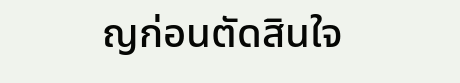ญก่อนตัดสินใจ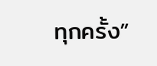ทุกครั้ง”